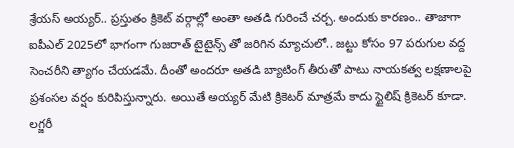శ్రేయస్ అయ్యర్.. ప్రస్తుతం క్రికెట్ వర్గాల్లో అంతా అతడి గురించే చర్చ. అందుకు కారణం.. తాజాగా ఐపీఎల్ 2025లో భాగంగా గుజరాత్ టైటైన్స్ తో జరిగిన మ్యాచులో.. జట్టు కోసం 97 పరుగుల వద్ద సెంచరీని త్యాగం చేయడమే. దీంతో అందరూ అతడి బ్యాటింగ్ తీరుతో పాటు నాయకత్వ లక్షణాలపై ప్రశంసల వర్షం కురిపిస్తున్నారు. అయితే అయ్యర్ మేటి క్రికెటర్ మాత్రమే కాదు స్టైలిష్ క్రికెటర్ కూడా. లగ్జరీ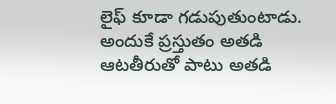లైఫ్ కూడా గడుపుతుంటాడు. అందుకే ప్రస్తుతం అతడి ఆటతీరుతో పాటు అతడి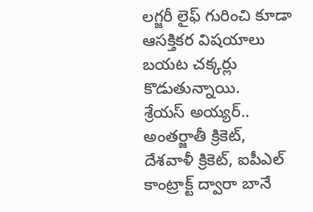లగ్జరీ లైఫ్ గురించి కూడా ఆసక్తికర విషయాలు బయట చక్కర్లు కొడుతున్నాయి.
శ్రేయస్ అయ్యర్.. అంతర్జాతీ క్రికెట్, దేశవాళీ క్రికెట్, ఐపీఎల్ కాంట్రాక్ట్ ద్వారా బానే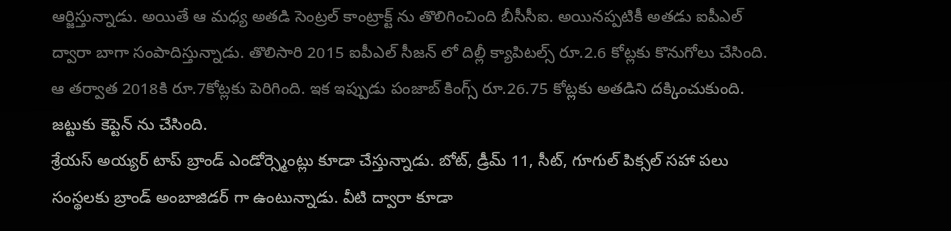ఆర్జిస్తున్నాడు. అయితే ఆ మధ్య అతడి సెంట్రల్ కాంట్రాక్ట్ ను తొలిగించింది బీసీసీఐ. అయినప్పటికీ అతడు ఐపీఎల్ ద్వారా బాగా సంపాదిస్తున్నాడు. తొలిసారి 2015 ఐపీఎల్ సీజన్ లో దిల్లీ క్యాపిటల్స్ రూ.2.6 కోట్లకు కొనుగోలు చేసింది. ఆ తర్వాత 2018కి రూ.7కోట్లకు పెరిగింది. ఇక ఇప్పుడు పంజాబ్ కింగ్స్ రూ.26.75 కోట్లకు అతడిని దక్కించుకుంది. జట్టుకు కెప్టెన్ ను చేసింది.
శ్రేయస్ అయ్యర్ టాప్ బ్రాండ్ ఎండోర్స్మెంట్లు కూడా చేస్తున్నాడు. బోట్, డ్రీమ్ 11, సీట్, గూగుల్ పిక్సల్ సహా పలు సంస్థలకు బ్రాండ్ అంబాజిడర్ గా ఉంటున్నాడు. వీటి ద్వారా కూడా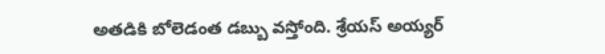అతడికి బోలెడంత డబ్బు వస్తోంది. శ్రేయస్ అయ్యర్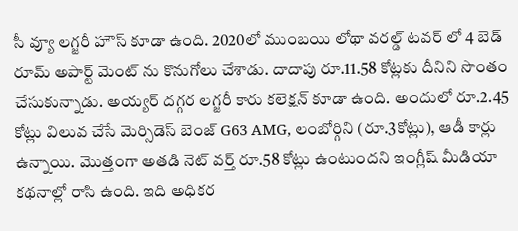సీ వ్యూ లగ్జరీ హౌస్ కూడా ఉంది. 2020లో ముంబయి లోథా వరల్డ్ టవర్ లో 4 బెడ్ రూమ్ అపార్ట్ మెంట్ ను కొనుగోలు చేశాడు. దాదాపు రూ.11.58 కోట్లకు దీనిని సొంతం చేసుకున్నాడు. అయ్యర్ దగ్గర లగ్జరీ కారు కలెక్షన్ కూడా ఉంది. అందులో రూ.2.45 కోట్లు విలువ చేసే మెర్సిడెస్ బెంజ్ G63 AMG, లంబోర్గిని (రూ.3కోట్లు), ఆడీ కార్లు ఉన్నాయి. మొత్తంగా అతడి నెట్ వర్త్ రూ.58 కోట్లు ఉంటుందని ఇంగ్లీష్ మీడియా కథనాల్లో రాసి ఉంది. ఇది అధికర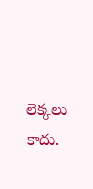లెక్కలు కాదు.